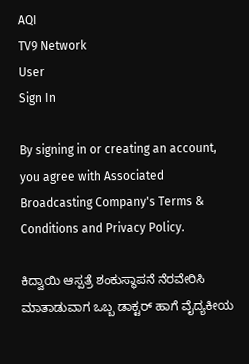AQI
TV9 Network
User
Sign In

By signing in or creating an account, you agree with Associated Broadcasting Company's Terms & Conditions and Privacy Policy.

ಕಿದ್ವಾಯಿ ಆಸ್ಪತ್ರೆ ಶಂಕುಸ್ಥಾಪನೆ ನೆರವೇರಿಸಿ ಮಾತಾಡುವಾಗ ಒಬ್ಬ ಡಾಕ್ಟರ್ ಹಾಗೆ ವೈದ್ಯಕೀಯ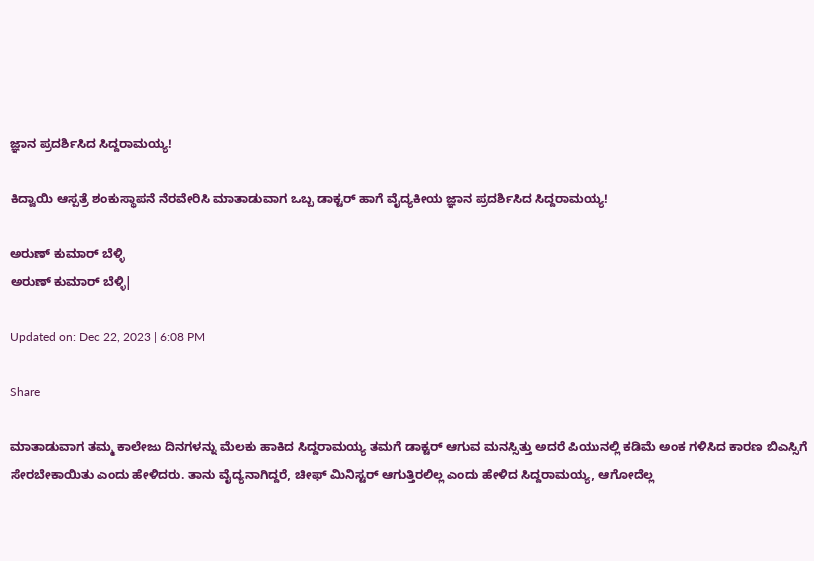ಜ್ಞಾನ ಪ್ರದರ್ಶಿಸಿದ ಸಿದ್ದರಾಮಯ್ಯ!

ಕಿದ್ವಾಯಿ ಆಸ್ಪತ್ರೆ ಶಂಕುಸ್ಥಾಪನೆ ನೆರವೇರಿಸಿ ಮಾತಾಡುವಾಗ ಒಬ್ಬ ಡಾಕ್ಟರ್ ಹಾಗೆ ವೈದ್ಯಕೀಯ ಜ್ಞಾನ ಪ್ರದರ್ಶಿಸಿದ ಸಿದ್ದರಾಮಯ್ಯ!

ಅರುಣ್ ಕುಮಾರ್ ಬೆಳ್ಳಿ
ಅರುಣ್ ಕುಮಾರ್ ಬೆಳ್ಳಿ|

Updated on: Dec 22, 2023 | 6:08 PM

Share

ಮಾತಾಡುವಾಗ ತಮ್ಮ ಕಾಲೇಜು ದಿನಗಳನ್ನು ಮೆಲಕು ಹಾಕಿದ ಸಿದ್ದರಾಮಯ್ಯ ತಮಗೆ ಡಾಕ್ಟರ್ ಆಗುವ ಮನಸ್ಸಿತ್ತು ಅದರೆ ಪಿಯುನಲ್ಲಿ ಕಡಿಮೆ ಅಂಕ ಗಳಿಸಿದ ಕಾರಣ ಬಿಎಸ್ಸಿಗೆ ಸೇರಬೇಕಾಯಿತು ಎಂದು ಹೇಳಿದರು. ತಾನು ವೈದ್ಯನಾಗಿದ್ದರೆ, ಚೀಫ್ ಮಿನಿಸ್ಟರ್ ಆಗುತ್ತಿರಲಿಲ್ಲ ಎಂದು ಹೇಳಿದ ಸಿದ್ದರಾಮಯ್ಯ, ಆಗೋದೆಲ್ಲ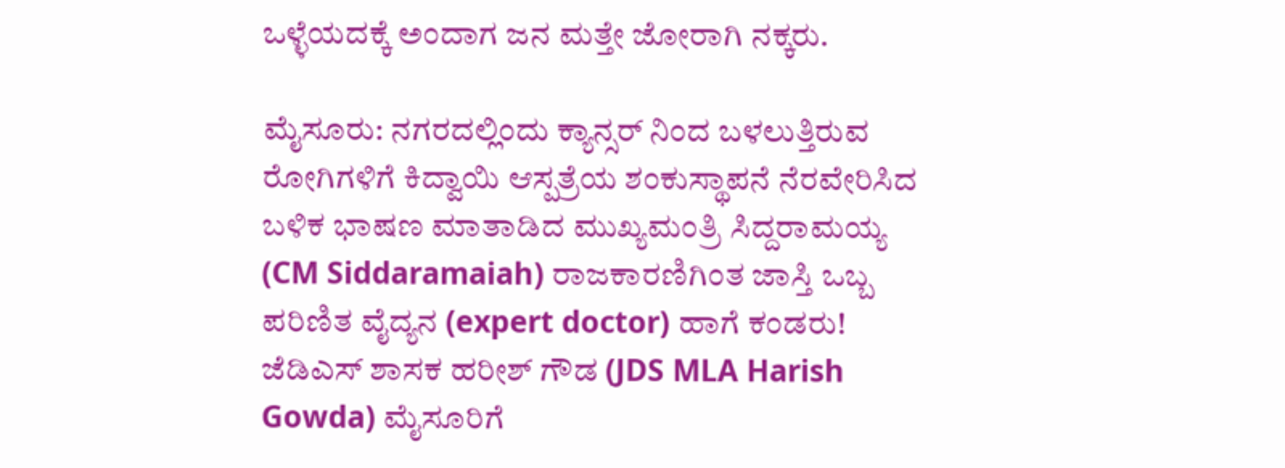ಒಳ್ಳೆಯದಕ್ಕೆ ಅಂದಾಗ ಜನ ಮತ್ತೇ ಜೋರಾಗಿ ನಕ್ಕರು.

ಮೈಸೂರು: ನಗರದಲ್ಲಿಂದು ಕ್ಯಾನ್ಸರ್ ನಿಂದ ಬಳಲುತ್ತಿರುವ ರೋಗಿಗಳಿಗೆ ಕಿದ್ವಾಯಿ ಆಸ್ಪತ್ರೆಯ ಶಂಕುಸ್ಥಾಪನೆ ನೆರವೇರಿಸಿದ ಬಳಿಕ ಭಾಷಣ ಮಾತಾಡಿದ ಮುಖ್ಯಮಂತ್ರಿ ಸಿದ್ದರಾಮಯ್ಯ (CM Siddaramaiah) ರಾಜಕಾರಣಿಗಿಂತ ಜಾಸ್ತಿ ಒಬ್ಬ ಪರಿಣಿತ ವೈದ್ಯನ (expert doctor) ಹಾಗೆ ಕಂಡರು! ಜೆಡಿಎಸ್ ಶಾಸಕ ಹರೀಶ್ ಗೌಡ (JDS MLA Harish Gowda) ಮೈಸೂರಿಗೆ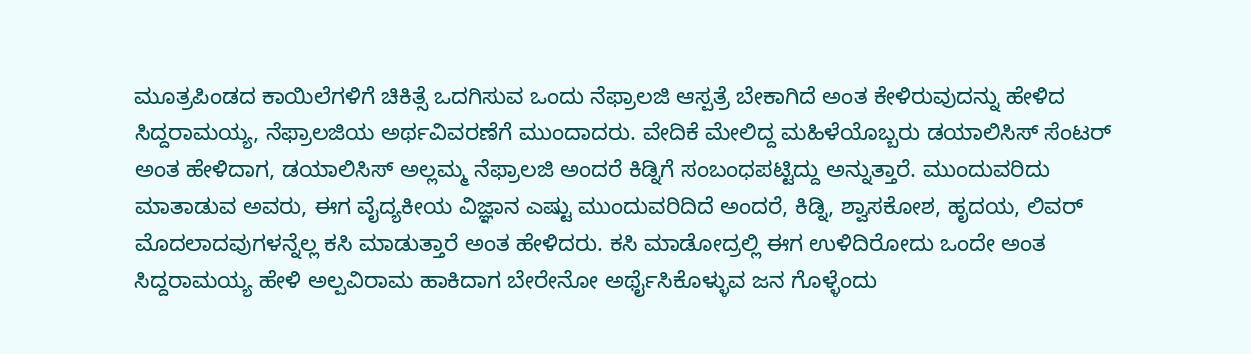ಮೂತ್ರಪಿಂಡದ ಕಾಯಿಲೆಗಳಿಗೆ ಚಿಕಿತ್ಸೆ ಒದಗಿಸುವ ಒಂದು ನೆಫ್ರಾಲಜಿ ಆಸ್ಪತ್ರೆ ಬೇಕಾಗಿದೆ ಅಂತ ಕೇಳಿರುವುದನ್ನು ಹೇಳಿದ ಸಿದ್ದರಾಮಯ್ಯ, ನೆಫ್ರಾಲಜಿಯ ಅರ್ಥವಿವರಣೆಗೆ ಮುಂದಾದರು. ವೇದಿಕೆ ಮೇಲಿದ್ದ ಮಹಿಳೆಯೊಬ್ಬರು ಡಯಾಲಿಸಿಸ್ ಸೆಂಟರ್ ಅಂತ ಹೇಳಿದಾಗ, ಡಯಾಲಿಸಿಸ್ ಅಲ್ಲಮ್ಮ ನೆಫ್ರಾಲಜಿ ಅಂದರೆ ಕಿಡ್ನಿಗೆ ಸಂಬಂಧಪಟ್ಟಿದ್ದು ಅನ್ನುತ್ತಾರೆ. ಮುಂದುವರಿದು ಮಾತಾಡುವ ಅವರು, ಈಗ ವೈದ್ಯಕೀಯ ವಿಜ್ಞಾನ ಎಷ್ಟು ಮುಂದುವರಿದಿದೆ ಅಂದರೆ, ಕಿಡ್ನಿ, ಶ್ವಾಸಕೋಶ, ಹೃದಯ, ಲಿವರ್ ಮೊದಲಾದವುಗಳನ್ನೆಲ್ಲ ಕಸಿ ಮಾಡುತ್ತಾರೆ ಅಂತ ಹೇಳಿದರು. ಕಸಿ ಮಾಡೋದ್ರಲ್ಲಿ ಈಗ ಉಳಿದಿರೋದು ಒಂದೇ ಅಂತ ಸಿದ್ದರಾಮಯ್ಯ ಹೇಳಿ ಅಲ್ಪವಿರಾಮ ಹಾಕಿದಾಗ ಬೇರೇನೋ ಅರ್ಥೈಸಿಕೊಳ್ಳುವ ಜನ ಗೊಳ್ಳೆಂದು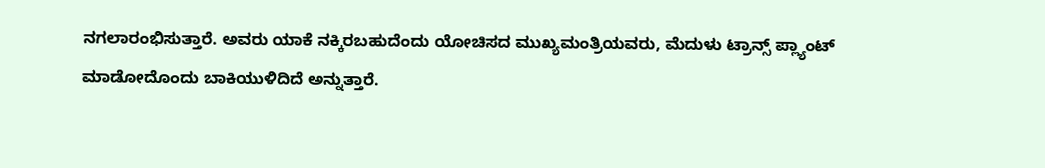ನಗಲಾರಂಭಿಸುತ್ತಾರೆ. ಅವರು ಯಾಕೆ ನಕ್ಕಿರಬಹುದೆಂದು ಯೋಚಿಸದ ಮುಖ್ಯಮಂತ್ರಿಯವರು, ಮೆದುಳು ಟ್ರಾನ್ಸ್ ಪ್ಲ್ಯಾಂಟ್ ಮಾಡೋದೊಂದು ಬಾಕಿಯುಳಿದಿದೆ ಅನ್ನುತ್ತಾರೆ.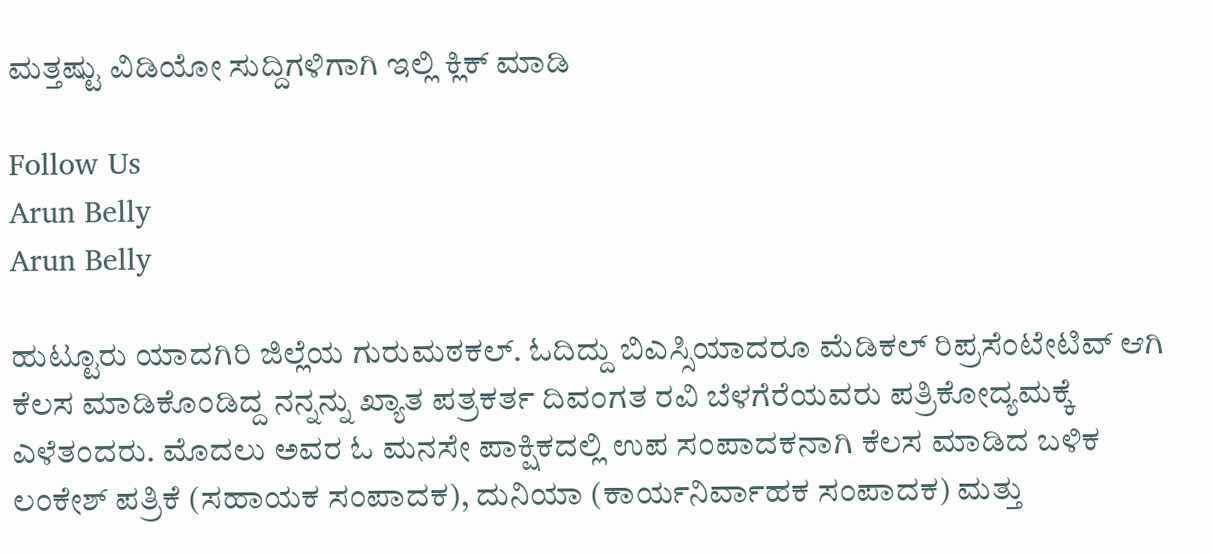ಮತ್ತಷ್ಟು ವಿಡಿಯೋ ಸುದ್ದಿಗಳಿಗಾಗಿ ಇಲ್ಲಿ ಕ್ಲಿಕ್ ಮಾಡಿ

Follow Us
Arun Belly
Arun Belly

ಹುಟ್ಟೂರು ಯಾದಗಿರಿ ಜಿಲ್ಲೆಯ ಗುರುಮಠಕಲ್. ಓದಿದ್ದು ಬಿಎಸ್ಸಿಯಾದರೂ ಮೆಡಿಕಲ್ ರಿಪ್ರಸೆಂಟೇಟಿವ್ ಆಗಿ ಕೆಲಸ ಮಾಡಿಕೊಂಡಿದ್ದ ನನ್ನನ್ನು ಖ್ಯಾತ ಪತ್ರಕರ್ತ ದಿವಂಗತ ರವಿ ಬೆಳಗೆರೆಯವರು ಪತ್ರಿಕೋದ್ಯಮಕ್ಕೆ ಎಳೆತಂದರು. ಮೊದಲು ಅವರ ಓ ಮನಸೇ ಪಾಕ್ಷಿಕದಲ್ಲಿ ಉಪ ಸಂಪಾದಕನಾಗಿ ಕೆಲಸ ಮಾಡಿದ ಬಳಿಕ ಲಂಕೇಶ್ ಪತ್ರಿಕೆ (ಸಹಾಯಕ ಸಂಪಾದಕ), ದುನಿಯಾ (ಕಾರ್ಯನಿರ್ವಾಹಕ ಸಂಪಾದಕ) ಮತ್ತು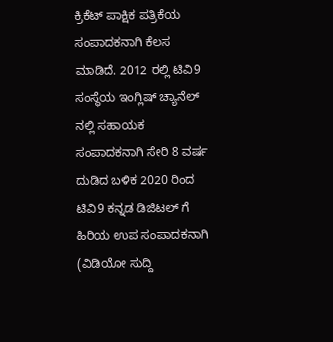ಕ್ರಿಕೆಟ್ ಪಾಕ್ಷಿಕ ಪತ್ರಿಕೆಯ ಸಂಪಾದಕನಾಗಿ ಕೆಲಸ ಮಾಡಿದೆ. 2012 ರಲ್ಲಿ ಟಿವಿ9 ಸಂಸ್ಥೆಯ ಇಂಗ್ಲಿಷ್ ಚ್ಯಾನೆಲ್ ನಲ್ಲಿ ಸಹಾಯಕ ಸಂಪಾದಕನಾಗಿ ಸೇರಿ 8 ವರ್ಷ ದುಡಿದ ಬಳಿಕ 2020 ರಿಂದ ಟಿವಿ9 ಕನ್ನಡ ಡಿಜಿಟಲ್ ಗೆ ಹಿರಿಯ ಉಪ ಸಂಪಾದಕನಾಗಿ (ವಿಡಿಯೋ ಸುದ್ದಿ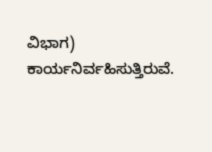ವಿಭಾಗ) ಕಾರ್ಯನಿರ್ವಹಿಸುತ್ತಿರುವೆ.